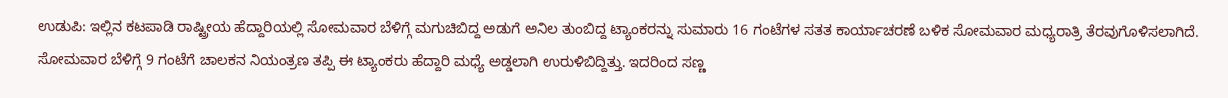ಉಡುಪಿ: ಇಲ್ಲಿನ ಕಟಪಾಡಿ ರಾಷ್ಟ್ರೀಯ ಹೆದ್ದಾರಿಯಲ್ಲಿ ಸೋಮವಾರ ಬೆಳಿಗ್ಗೆ ಮಗುಚಿಬಿದ್ದ ಅಡುಗೆ ಅನಿಲ ತುಂಬಿದ್ದ ಟ್ಯಾಂಕರನ್ನು ಸುಮಾರು 16 ಗಂಟೆಗಳ ಸತತ ಕಾರ್ಯಾಚರಣೆ ಬಳಿಕ ಸೋಮವಾರ ಮಧ್ಯರಾತ್ರಿ ತೆರವುಗೊಳಿಸಲಾಗಿದೆ. ಸೋಮವಾರ ಬೆಳಿಗ್ಗೆ 9 ಗಂಟೆಗೆ ಚಾಲಕನ ನಿಯಂತ್ರಣ ತಪ್ಪಿ ಈ ಟ್ಯಾಂಕರು ಹೆದ್ದಾರಿ ಮಧ್ಯೆ ಅಡ್ಡಲಾಗಿ ಉರುಳಿಬಿದ್ದಿತ್ತು. ಇದರಿಂದ ಸಣ್ಣ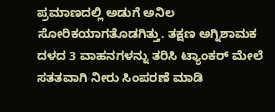ಪ್ರಮಾಣದಲ್ಲಿ ಅಡುಗೆ ಅನಿಲ ಸೋರಿಕಯಾಗತೊಡಗಿತ್ತು. ತಕ್ಷಣ ಅಗ್ನಿಶಾಮಕ ದಳದ 3 ವಾಹನಗಳನ್ನು ತರಿಸಿ ಟ್ಯಾಂಕರ್ ಮೇಲೆ ಸತತವಾಗಿ ನೀರು ಸಿಂಪರಣೆ ಮಾಡಿ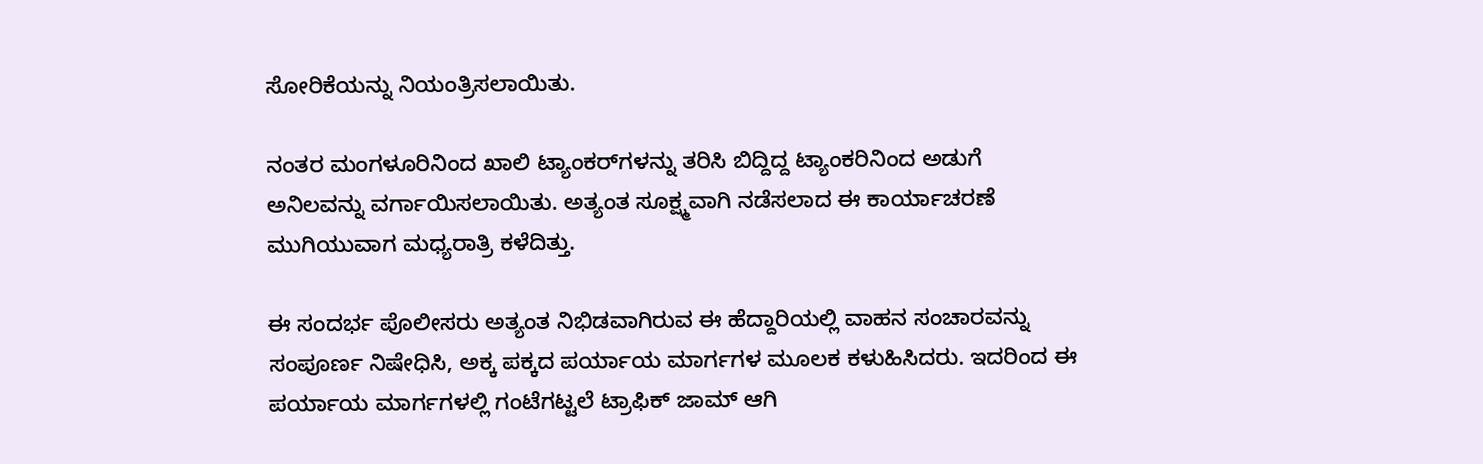ಸೋರಿಕೆಯನ್ನು ನಿಯಂತ್ರಿಸಲಾಯಿತು.

ನಂತರ ಮಂಗಳ‍ೂರಿನಿಂದ ಖಾಲಿ ಟ್ಯಾಂಕರ್‌ಗಳನ್ನು ತರಿಸಿ ಬಿದ್ದಿದ್ದ ಟ್ಯಾಂಕರಿನಿಂದ ಅಡುಗೆ ಅನಿಲವನ್ನು ವರ್ಗಾಯಿಸಲಾಯಿತು. ಅತ್ಯಂತ ಸೂಕ್ಷ್ಮವಾಗಿ ನಡೆಸಲಾದ ಈ ಕಾರ್ಯಾಚರಣೆ ಮುಗಿಯುವಾಗ ಮಧ್ಯರಾತ್ರಿ ಕಳೆದಿತ್ತು.

ಈ ಸಂದರ್ಭ ಪೊಲೀಸರು ಅತ್ಯಂತ ನಿಭಿಡವಾಗಿರುವ ಈ ಹೆದ್ದಾರಿಯಲ್ಲಿ ವಾಹನ ಸಂಚಾರವನ್ನು ಸಂಪೂರ್ಣ ನಿಷೇಧಿಸಿ, ಅಕ್ಕ ಪಕ್ಕದ ಪರ್ಯಾಯ ಮಾರ್ಗಗಳ ಮೂಲಕ ಕಳುಹಿಸಿದರು. ಇದರಿಂದ ಈ ಪರ್ಯಾಯ ಮಾರ್ಗಗಳಲ್ಲಿ ಗಂಟೆಗಟ್ಟಲೆ ಟ್ರಾಫಿಕ್ ಜಾಮ್ ಆಗಿ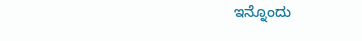ಇನ್ನೊಂದು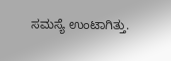ಸಮಸ್ಯೆ ಉಂಟಾಗಿತ್ತು.